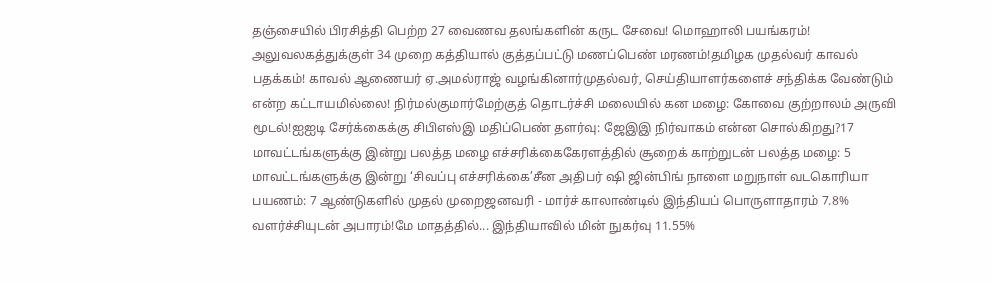தஞ்சையில் பிரசித்தி பெற்ற 27 வைணவ தலங்களின் கருட சேவை! மொஹாலி பயங்கரம்! அலுவலகத்துக்குள் 34 முறை கத்தியால் குத்தப்பட்டு மணப்பெண் மரணம்!தமிழக முதல்வர் காவல் பதக்கம்! காவல் ஆணையர் ஏ.அமல்ராஜ் வழங்கினார்முதல்வர், செய்தியாளர்களைச் சந்திக்க வேண்டும் என்ற கட்டாயமில்லை! நிர்மல்குமார்மேற்குத் தொடர்ச்சி மலையில் கன மழை: கோவை குற்றாலம் அருவி மூடல்!ஐஐடி சேர்க்கைக்கு சிபிஎஸ்இ மதிப்பெண் தளர்வு: ஜேஇஇ நிர்வாகம் என்ன சொல்கிறது?17 மாவட்டங்களுக்கு இன்று பலத்த மழை எச்சரிக்கைகேரளத்தில் சூறைக் காற்றுடன் பலத்த மழை: 5 மாவட்டங்களுக்கு இன்று ‘சிவப்பு எச்சரிக்கை’சீன அதிபர் ஷி ஜின்பிங் நாளை மறுநாள் வடகொரியா பயணம்: 7 ஆண்டுகளில் முதல் முறைஜனவரி - மார்ச் காலாண்டில் இந்தியப் பொருளாதாரம் 7.8% வளர்ச்சியுடன் அபாரம்!மே மாதத்தில்... இந்தியாவில் மின் நுகர்வு 11.55%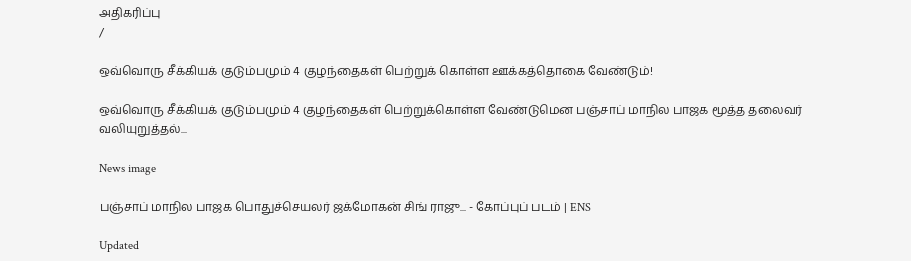அதிகரிப்பு
/

ஒவ்வொரு சீக்கியக் குடும்பமும் 4 குழந்தைகள் பெற்றுக் கொள்ள ஊக்கத்தொகை வேண்டும்!

ஒவ்வொரு சீக்கியக் குடும்பமும் 4 குழந்தைகள் பெற்றுக்கொள்ள வேண்டுமென பஞ்சாப் மாநில பாஜக மூத்த தலைவர் வலியுறுத்தல்...

News image

பஞ்சாப் மாநில பாஜக பொதுச்செயலர் ஜக்மோகன் சிங் ராஜு... - கோப்புப் படம் | ENS

Updated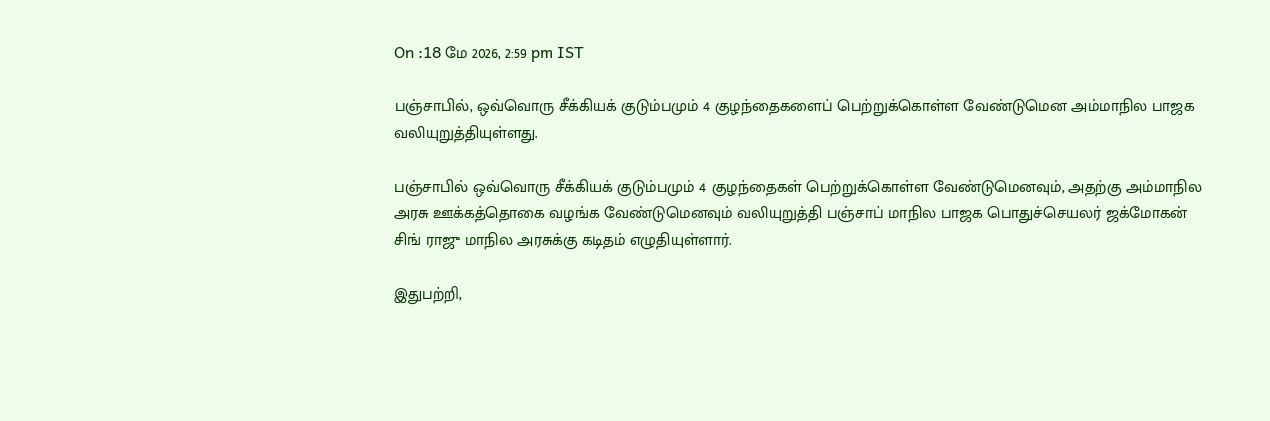On :18 மே 2026, 2:59 pm IST

பஞ்சாபில், ஒவ்வொரு சீக்கியக் குடும்பமும் 4 குழந்தைகளைப் பெற்றுக்கொள்ள வேண்டுமென அம்மாநில பாஜக வலியுறுத்தியுள்ளது.

பஞ்சாபில் ஒவ்வொரு சீக்கியக் குடும்பமும் 4 குழந்தைகள் பெற்றுக்கொள்ள வேண்டுமெனவும், அதற்கு அம்மாநில அரசு ஊக்கத்தொகை வழங்க வேண்டுமெனவும் வலியுறுத்தி பஞ்சாப் மாநில பாஜக பொதுச்செயலர் ஜக்மோகன் சிங் ராஜு மாநில அரசுக்கு கடிதம் எழுதியுள்ளார்.

இதுபற்றி,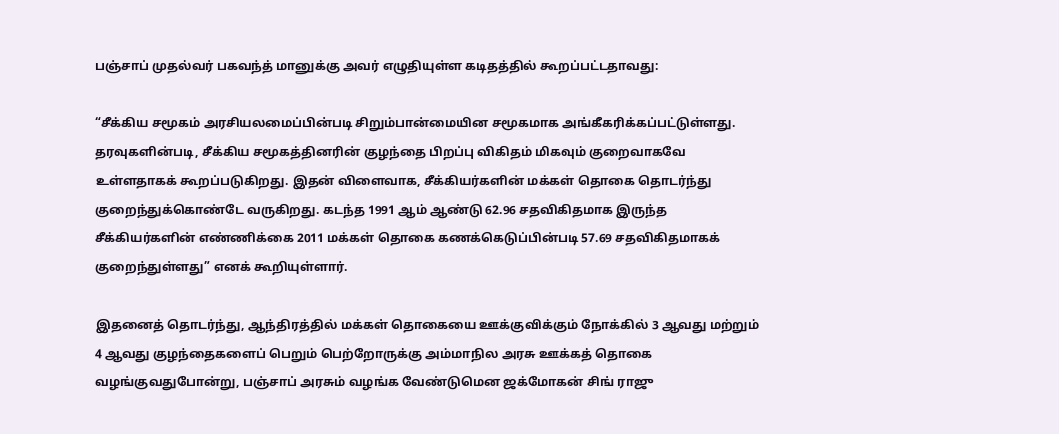பஞ்சாப் முதல்வர் பகவந்த் மானுக்கு அவர் எழுதியுள்ள கடிதத்தில் கூறப்பட்டதாவது:

“சீக்கிய சமூகம் அரசியலமைப்பின்படி சிறும்பான்மையின சமூகமாக அங்கீகரிக்கப்பட்டுள்ளது. தரவுகளின்படி, சீக்கிய சமூகத்தினரின் குழந்தை பிறப்பு விகிதம் மிகவும் குறைவாகவே உள்ளதாகக் கூறப்படுகிறது. இதன் விளைவாக, சீக்கியர்களின் மக்கள் தொகை தொடர்ந்து குறைந்துக்கொண்டே வருகிறது. கடந்த 1991 ஆம் ஆண்டு 62.96 சதவிகிதமாக இருந்த சீக்கியர்களின் எண்ணிக்கை 2011 மக்கள் தொகை கணக்கெடுப்பின்படி 57.69 சதவிகிதமாகக் குறைந்துள்ளது” எனக் கூறியுள்ளார்.

இதனைத் தொடர்ந்து, ஆந்திரத்தில் மக்கள் தொகையை ஊக்குவிக்கும் நோக்கில் 3 ஆவது மற்றும் 4 ஆவது குழந்தைகளைப் பெறும் பெற்றோருக்கு அம்மாநில அரசு ஊக்கத் தொகை வழங்குவதுபோன்று, பஞ்சாப் அரசும் வழங்க வேண்டுமென ஜக்மோகன் சிங் ராஜு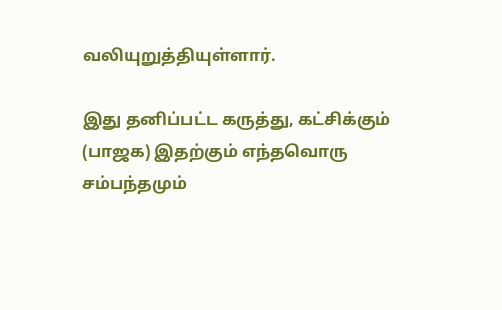வலியுறுத்தியுள்ளார்.

இது தனிப்பட்ட கருத்து, கட்சிக்கும் (பாஜக) இதற்கும் எந்தவொரு சம்பந்தமும்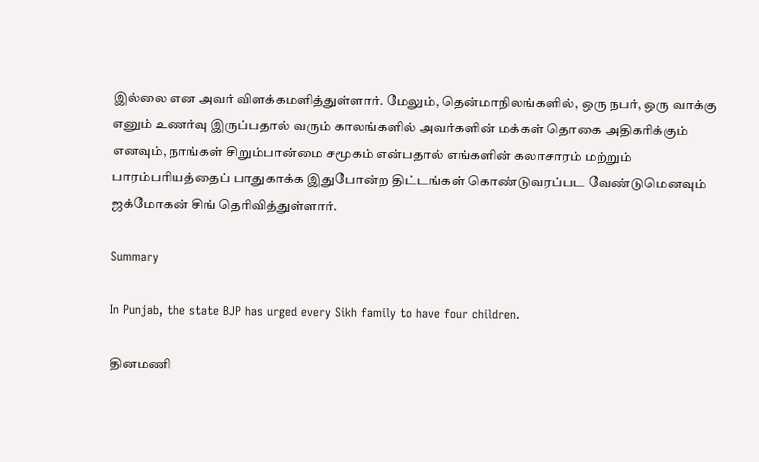இல்லை என அவர் விளக்கமளித்துள்ளார். மேலும், தென்மாநிலங்களில், ஒரு நபர், ஒரு வாக்கு எனும் உணர்வு இருப்பதால் வரும் காலங்களில் அவர்களின் மக்கள் தொகை அதிகரிக்கும் எனவும், நாங்கள் சிறும்பான்மை சமூகம் என்பதால் எங்களின் கலாசாரம் மற்றும் பாரம்பரியத்தைப் பாதுகாக்க இதுபோன்ற திட்டங்கள் கொண்டுவரப்பட வேண்டுமெனவும் ஜக்மோகன் சிங் தெரிவித்துள்ளார்.

Summary

In Punjab, the state BJP has urged every Sikh family to have four children.

தினமணி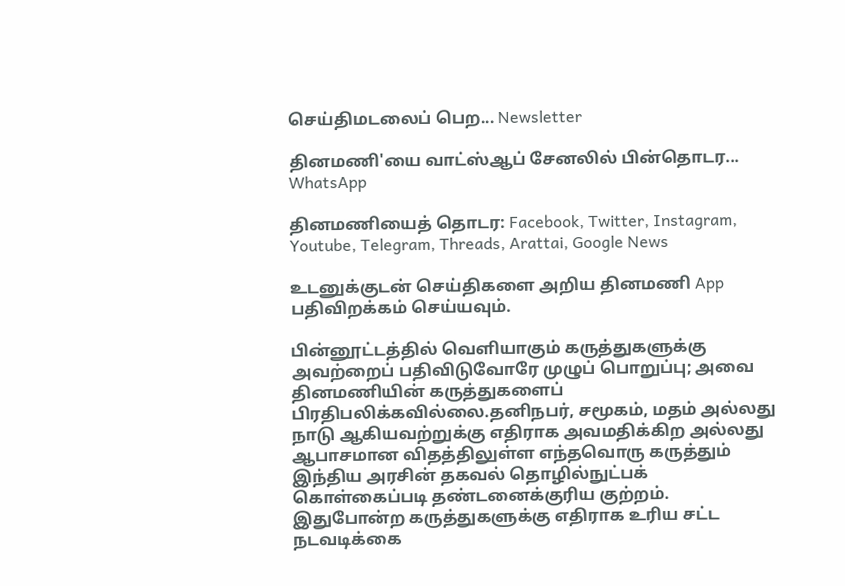செய்திமடலைப் பெற... Newsletter

தினமணி'யை வாட்ஸ்ஆப் சேனலில் பின்தொடர... WhatsApp

தினமணியைத் தொடர: Facebook, Twitter, Instagram, Youtube, Telegram, Threads, Arattai, Google News

உடனுக்குடன் செய்திகளை அறிய தினமணி App பதிவிறக்கம் செய்யவும்.

பின்னூட்டத்தில் வெளியாகும் கருத்துகளுக்கு அவற்றைப் பதிவிடுவோரே முழுப் பொறுப்பு; அவை தினமணியின் கருத்துகளைப் பிரதிபலிக்கவில்லை.தனிநபர், சமூகம், மதம் அல்லது நாடு ஆகியவற்றுக்கு எதிராக அவமதிக்கிற அல்லது ஆபாசமான விதத்திலுள்ள எந்தவொரு கருத்தும் இந்திய அரசின் தகவல் தொழில்நுட்பக் கொள்கைப்படி தண்டனைக்குரிய குற்றம். இதுபோன்ற கருத்துகளுக்கு எதிராக உரிய சட்ட நடவடிக்கை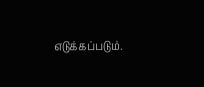எடுக்கப்படும்.